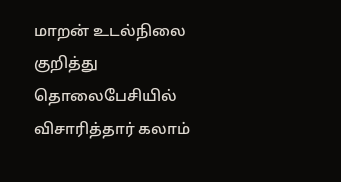மாறன் உடல்நிலை குறித்து தொலைபேசியில் விசாரித்தார் கலாம்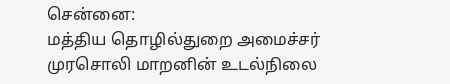சென்னை:
மத்திய தொழில்துறை அமைச்சர் முரசொலி மாறனின் உடல்நிலை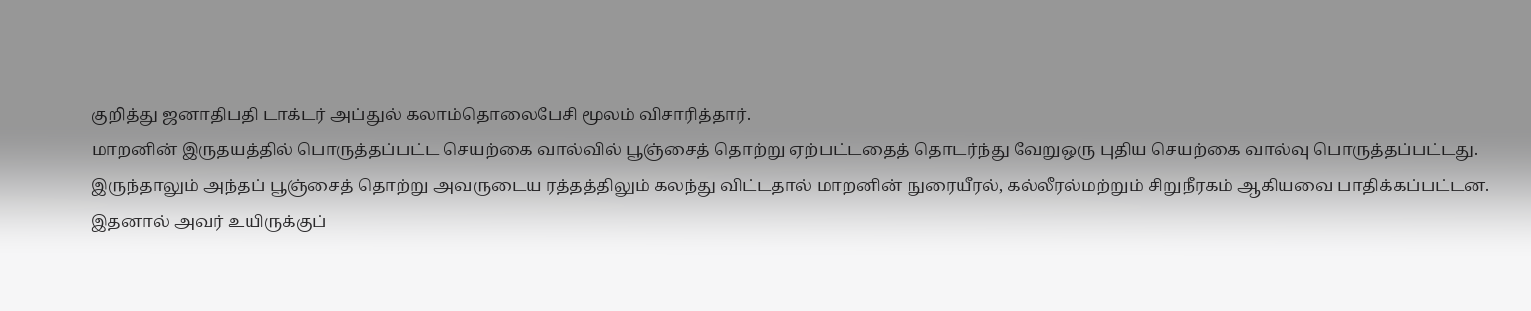குறித்து ஜனாதிபதி டாக்டர் அப்துல் கலாம்தொலைபேசி மூலம் விசாரித்தார்.
மாறனின் இருதயத்தில் பொருத்தப்பட்ட செயற்கை வால்வில் பூஞ்சைத் தொற்று ஏற்பட்டதைத் தொடர்ந்து வேறுஒரு புதிய செயற்கை வால்வு பொருத்தப்பட்டது.
இருந்தாலும் அந்தப் பூஞ்சைத் தொற்று அவருடைய ரத்தத்திலும் கலந்து விட்டதால் மாறனின் நுரையீரல், கல்லீரல்மற்றும் சிறுநீரகம் ஆகியவை பாதிக்கப்பட்டன.
இதனால் அவர் உயிருக்குப்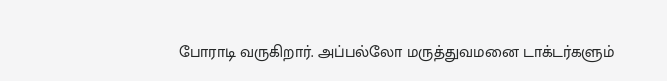போராடி வருகிறார். அப்பல்லோ மருத்துவமனை டாக்டர்களும்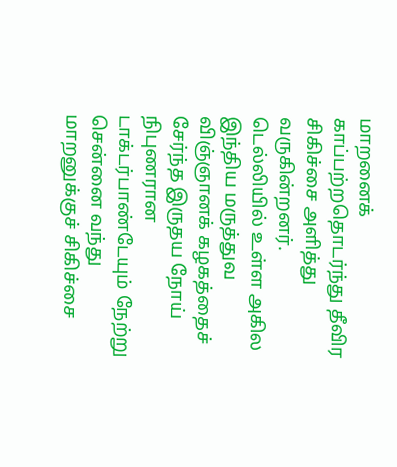மாறனைக் காப்பற்றதொடர்ந்து தீவிர சிகிச்சை அளித்து வருகின்றனர்.
டெல்லியில் உள்ள அகில இந்திய மருத்துவ விஞ்ஞானக் கழகத்தைச் சேர்ந்த இருதய நோய் நிபுணரான டாக்டர்பாண்டேயும் நேற்று சென்னை வந்து மாறனுக்குச் சிகிச்சை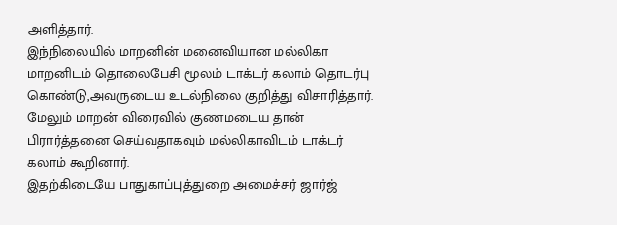அளித்தார்.
இந்நிலையில் மாறனின் மனைவியான மல்லிகா மாறனிடம் தொலைபேசி மூலம் டாக்டர் கலாம் தொடர்பு கொண்டு,அவருடைய உடல்நிலை குறித்து விசாரித்தார்.
மேலும் மாறன் விரைவில் குணமடைய தான் பிரார்த்தனை செய்வதாகவும் மல்லிகாவிடம் டாக்டர் கலாம் கூறினார்.
இதற்கிடையே பாதுகாப்புத்துறை அமைச்சர் ஜார்ஜ்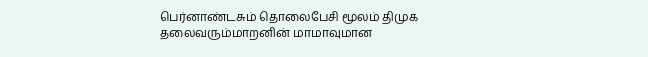பெர்னாண்டசும் தொலைபேசி மூலம் திமுக தலைவரும்மாறனின் மாமாவுமான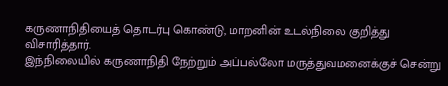கருணாநிதியைத் தொடர்பு கொண்டு, மாறனின் உடல்நிலை குறித்து விசாரித்தார்.
இந்நிலையில் கருணாநிதி நேற்றும் அப்பல்லோ மருத்துவமனைக்குச் சென்று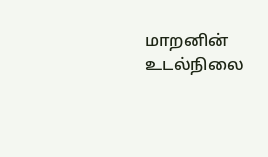மாறனின் உடல்நிலை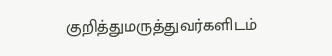குறித்துமருத்துவர்களிடம்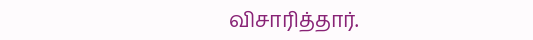விசாரித்தார்.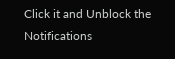Click it and Unblock the Notifications